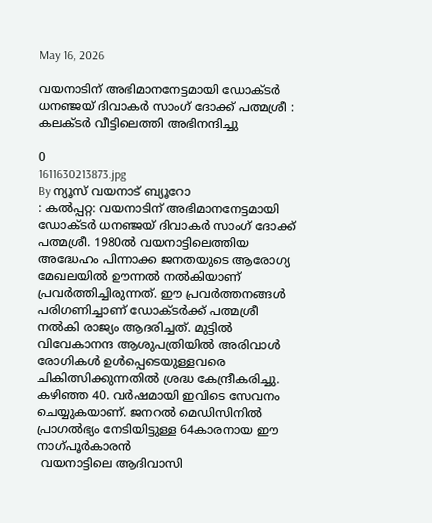May 16, 2026

വയനാടിന് അഭിമാനനേട്ടമായി ഡോക്ടർ ധനഞ്ജയ് ദിവാകർ സാംഗ് ദോക്ക് പത്മശ്രീ : കലക്ടർ വീട്ടിലെത്തി അഭിനന്ദിച്ചു

0
1611630213873.jpg
By ന്യൂസ് വയനാട് ബ്യൂറോ
: കൽപ്പറ്റ: വയനാടിന് അഭിമാനനേട്ടമായി ഡോക്ടർ ധനഞ്ജയ് ദിവാകർ സാംഗ് ദോക്ക്  പത്മശ്രീ. 1980ൽ വയനാട്ടിലെത്തിയ അദ്ധേഹം പിന്നാക്ക ജനതയുടെ ആരോഗ്യ മേഖലയിൽ ഊന്നൽ നൽകിയാണ് പ്രവർത്തിച്ചിരുന്നത്. ഈ പ്രവർത്തനങ്ങൾ പരിഗണിച്ചാണ് ഡോക്ടർക്ക് പത്മശ്രീ നൽകി രാജ്യം ആദരിച്ചത്. മുട്ടിൽ വിവേകാനന്ദ ആശുപത്രിയിൽ അരിവാൾ രോഗികൾ ഉൾപ്പെടെയുള്ളവരെ ചികിത്സിക്കുന്നതിൽ ശ്രദ്ധ കേന്ദ്രീകരിച്ചു. കഴിഞ്ഞ 40. വർഷമായി ഇവിടെ സേവനം ചെയ്യുകയാണ്. ജനറൽ മെഡിസിനിൽ പ്രാഗൽഭ്യം നേടിയിട്ടുള്ള 64കാരനായ ഈ നാഗ്പൂർകാരൻ
 വയനാട്ടിലെ ആദിവാസി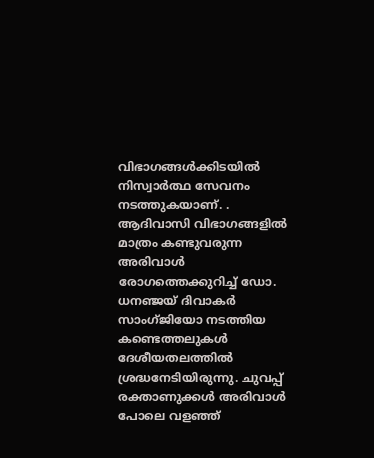വിഭാഗങ്ങള്‍ക്കിടയില്‍ നിസ്വാര്‍ത്ഥ സേവനം നടത്തുകയാണ്. . ആദിവാസി വിഭാഗങ്ങളില്‍ മാത്രം കണ്ടുവരുന്ന അരിവാള്‍ രോഗത്തെക്കുറിച്ച് ഡോ. ധനഞ്ജയ് ദിവാകര്‍ സാംഗ്ജിയോ നടത്തിയ കണ്ടെത്തലുകള്‍ ദേശീയതലത്തില്‍ ശ്രദ്ധനേടിയിരുന്നു. ചുവപ്പ് രക്താണുക്കള്‍ അരിവാള്‍ പോലെ വളഞ്ഞ്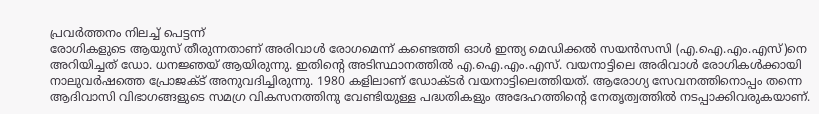പ്രവര്‍ത്തനം നിലച്ച് പെട്ടന്ന്
രോഗികളുടെ ആയുസ് തീരുന്നതാണ് അരിവാള്‍ രോഗമെന്ന് കണ്ടെത്തി ഓള്‍ ഇന്ത്യ മെഡിക്കല്‍ സയന്‍സസി (എ.ഐ.എം.എസ്)നെ അറിയിച്ചത് ഡോ. ധനജ്ഞയ് ആയിരുന്നു. ഇതിന്റെ അടിസ്ഥാനത്തില്‍ എ.ഐ.എം.എസ്. വയനാട്ടിലെ അരിവാള്‍ രോഗികള്‍ക്കായി നാലുവര്‍ഷത്തെ പ്രോജക്ട് അനുവദിച്ചിരുന്നു. 1980 കളിലാണ് ഡോക്ടര്‍ വയനാട്ടിലെത്തിയത്. ആരോഗ്യ സേവനത്തിനൊപ്പം തന്നെ ആദിവാസി വിഭാഗങ്ങളുടെ സമഗ്ര വികസനത്തിനു വേണ്ടിയുള്ള പദ്ധതികളും അദേഹത്തിന്റെ നേതൃത്വത്തില്‍ നടപ്പാക്കിവരുകയാണ്.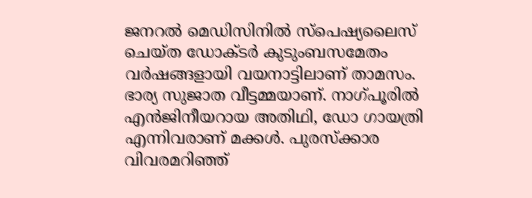ജനറല്‍ മെഡിസിനില്‍ സ്‌പെഷ്യലൈസ് ചെയ്ത ഡോക്ടര്‍ കുടുംബസമേതം വര്‍ഷങ്ങളായി വയനാട്ടിലാണ് താമസം.  ഭാര്യ സുജാത വീട്ടമ്മയാണ്. നാഗ്പൂരില്‍ എന്‍ജിനീയറായ അതിഥി, ഡോ ഗായത്രി എന്നിവരാണ് മക്കള്‍. പുരസ്‌ക്കാര വിവരമറിഞ്ഞ്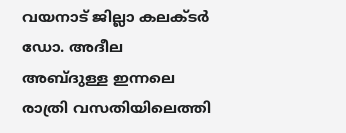വയനാട് ജില്ലാ കലക്ടര്‍ ഡോ. അദീല അബ്ദുള്ള ഇന്നലെ രാത്രി വസതിയിലെത്തി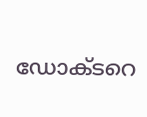ഡോക്ടറെ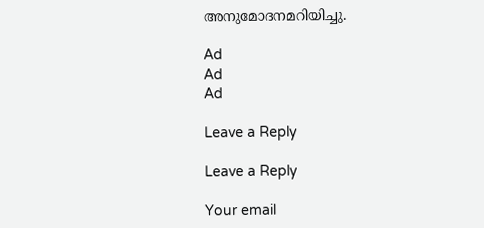അനുമോദനമറിയിച്ചു.

Ad
Ad
Ad

Leave a Reply

Leave a Reply

Your email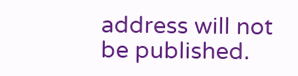address will not be published.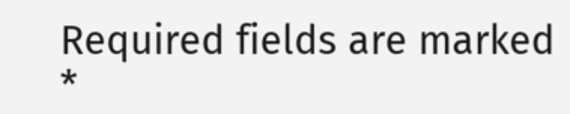Required fields are marked *